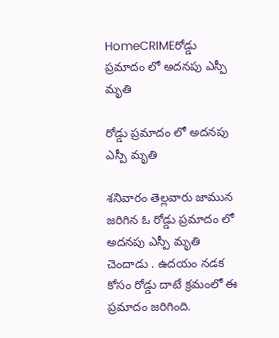HomeCRIMEరోడ్డు ప్రమాదం లో అదనపు ఎస్పీ మృతి

రోడ్డు ప్రమాదం లో అదనపు ఎస్పీ మృతి

శనివారం తెల్లవారు జామున జరిగిన ఓ రోడ్డు ప్రమాదం లో అదనపు ఎస్పీ మృతి చెందాడు . ఉదయం నడక కోసం రోడ్డు దాటే క్రమంలో ఈ ప్రమాదం జరిగింది.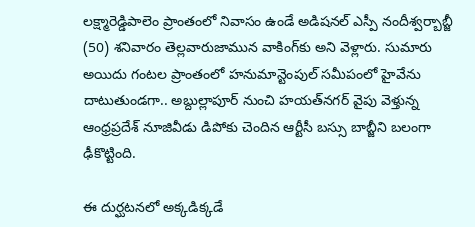లక్ష్మారెడ్డిపాలెం ప్రాంతంలో నివాసం ఉండే అడిషనల్ ఎస్పీ నందీశ్వర్బాబ్జీ (50) శనివారం తెల్లవారుజామున వాకింగ్‌కు అని వెళ్లారు. సుమారు అయిదు గంటల ప్రాంతంలో హనుమాన్టెంపుల్ సమీపంలో హైవేను దాటుతుండగా.. అబ్దుల్లాపూర్ నుంచి హయత్‌నగర్ వైపు వెళ్తున్న ఆంధ్రప్రదేశ్‌ నూజివీడు డిపోకు చెందిన ఆర్టీసీ బస్సు బాబ్జీని బలంగా ఢీకొట్టింది.

ఈ దుర్ఘటనలో అక్కడిక్కడే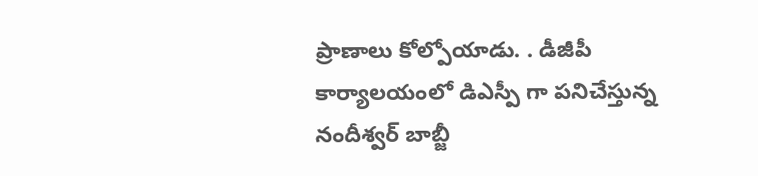ప్రాణాలు కోల్పోయాడు. . డీజీపీ కార్యాలయంలో డిఎస్పీ గా పనిచేస్తున్న నందీశ్వర్ బాబ్జీ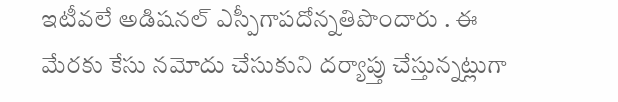ఇటీవలే అడిషనల్ ఎస్పీగాపదోన్నతిపొందారు . ఈ మేరకు కేసు నమోదు చేసుకుని దర్యాప్తు చేస్తున్నట్లుగా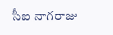సీఐ నాగరాజు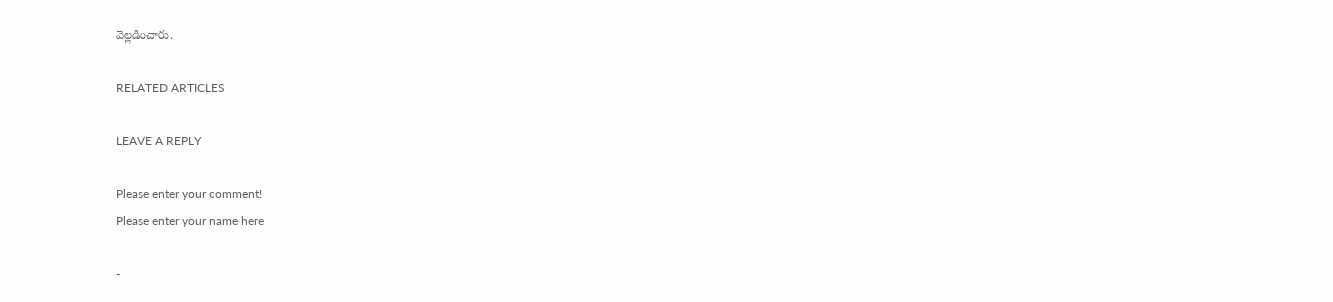వెల్లడించారు.

RELATED ARTICLES

LEAVE A REPLY

Please enter your comment!
Please enter your name here

-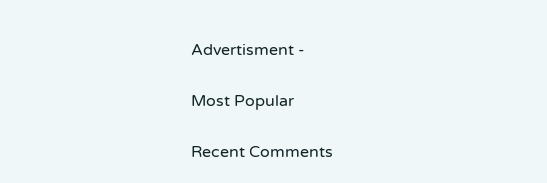Advertisment -

Most Popular

Recent Comments